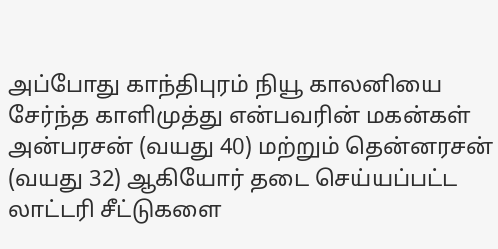அப்போது காந்திபுரம் நியூ காலனியை சேர்ந்த காளிமுத்து என்பவரின் மகன்கள் அன்பரசன் (வயது 40) மற்றும் தென்னரசன் (வயது 32) ஆகியோர் தடை செய்யப்பட்ட லாட்டரி சீட்டுகளை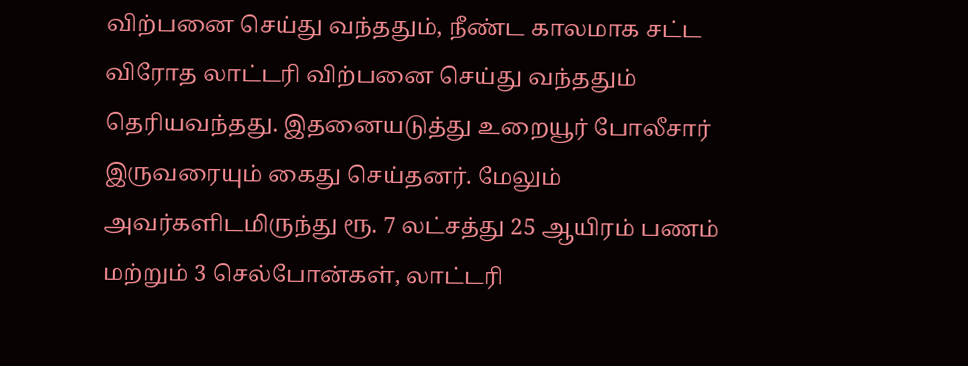விற்பனை செய்து வந்ததும், நீண்ட காலமாக சட்ட விரோத லாட்டரி விற்பனை செய்து வந்ததும் தெரியவந்தது. இதனையடுத்து உறையூர் போலீசார் இருவரையும் கைது செய்தனர். மேலும் அவர்களிடமிருந்து ரூ. 7 லட்சத்து 25 ஆயிரம் பணம் மற்றும் 3 செல்போன்கள், லாட்டரி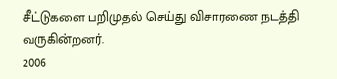சீட்டுகளை பறிமுதல் செய்து விசாரணை நடத்தி வருகின்றனர்.
2006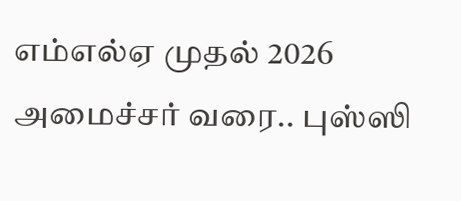எம்எல்ஏ முதல் 2026 அமைச்சர் வரை.. புஸ்ஸி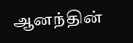ஆனந்தின்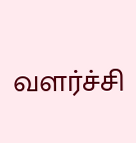வளர்ச்சி